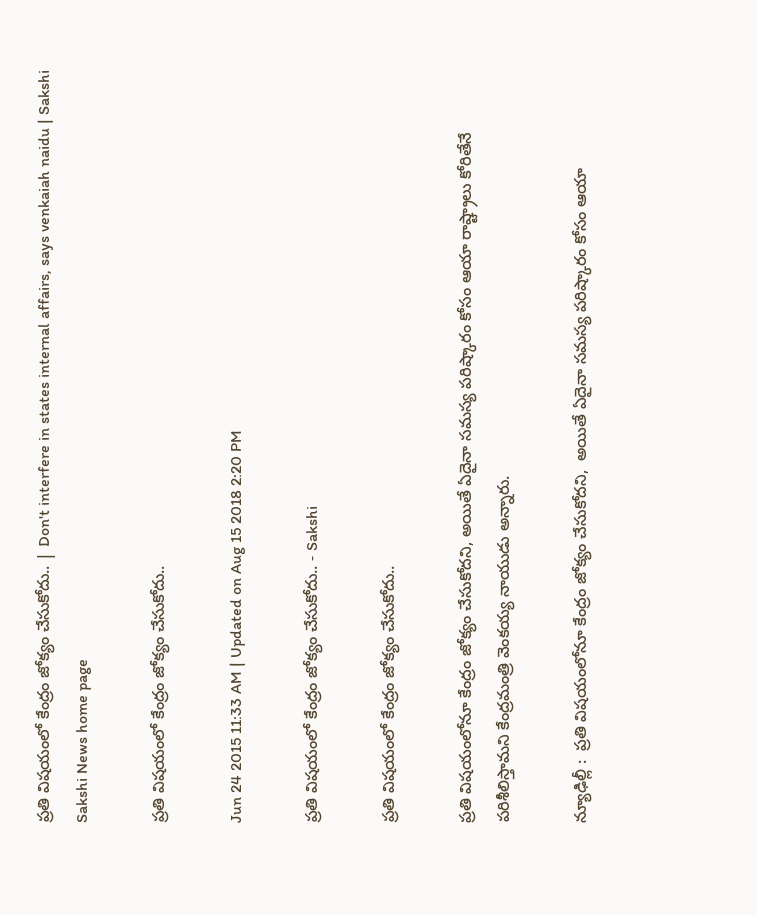ప్రతి విషయంలో కేంద్రం జోక్యం చేసుకోదు.. | Don't interfere in states internal affairs, says venkaiah naidu | Sakshi
Sakshi News home page

ప్రతి విషయంలో కేంద్రం జోక్యం చేసుకోదు..

Jun 24 2015 11:33 AM | Updated on Aug 15 2018 2:20 PM

ప్రతి విషయంలో కేంద్రం జోక్యం చేసుకోదు.. - Sakshi

ప్రతి విషయంలో కేంద్రం జోక్యం చేసుకోదు..

ప్రతి విషయంలోనూ కేంద్రం జోక్యం చేసుకోదని, అయితే ఏదైనా సమస్య పరిష్కారం కోసం ఆయా రాష్ట్రాలు కోరితేనే పరిశీలిస్తామని కేంద్రమంత్రి వెంకయ్య నాయుడు అన్నారు.

న్యూఢిల్లీ :  ప్రతి విషయంలోనూ కేంద్రం జోక్యం చేసుకోదని,  అయితే ఏదైనా సమస్య పరిష్కారం కోసం ఆయా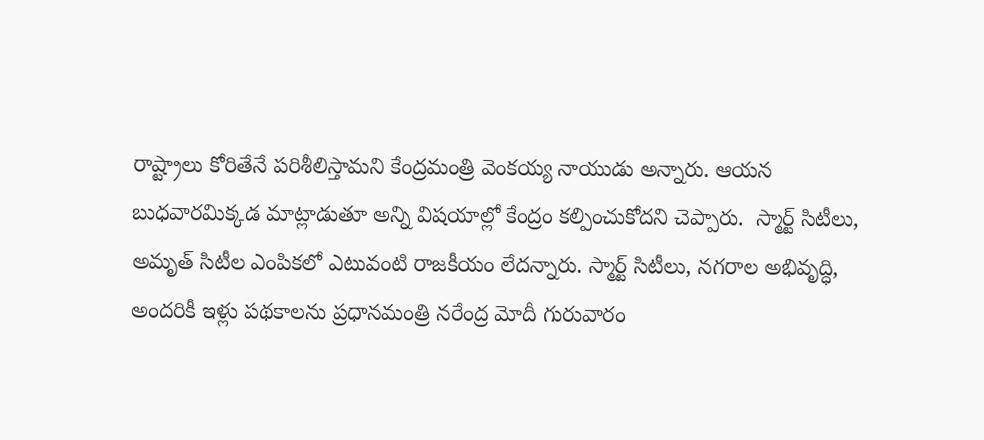రాష్ట్రాలు కోరితేనే పరిశీలిస్తామని కేంద్రమంత్రి వెంకయ్య నాయుడు అన్నారు. ఆయన బుధవారమిక్కడ మాట్లాడుతూ అన్ని విషయాల్లో కేంద్రం కల్పించుకోదని చెప్పారు.  స్మార్ట్ సిటీలు, అమృత్ సిటీల ఎంపికలో ఎటువంటి రాజకీయం లేదన్నారు. స్మార్ట్ సిటీలు, నగరాల అభివృద్ధి, అందరికీ ఇళ్లు పథకాలను ప్రధానమంత్రి నరేంద్ర మోదీ గురువారం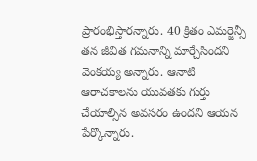ప్రారంభిస్తారన్నారు. 40 క్రితం ఎమర్జెన్సీ తన జీవిత గమనాన్ని మార్చేసిందని వెంకయ్య అన్నారు. ఆనాటి ఆరాచకాలను యువతకు గుర్తు చేయాల్సిన అవసరం ఉందని ఆయన పేర్కొన్నారు.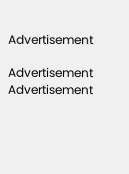Advertisement

Advertisement
Advertisement